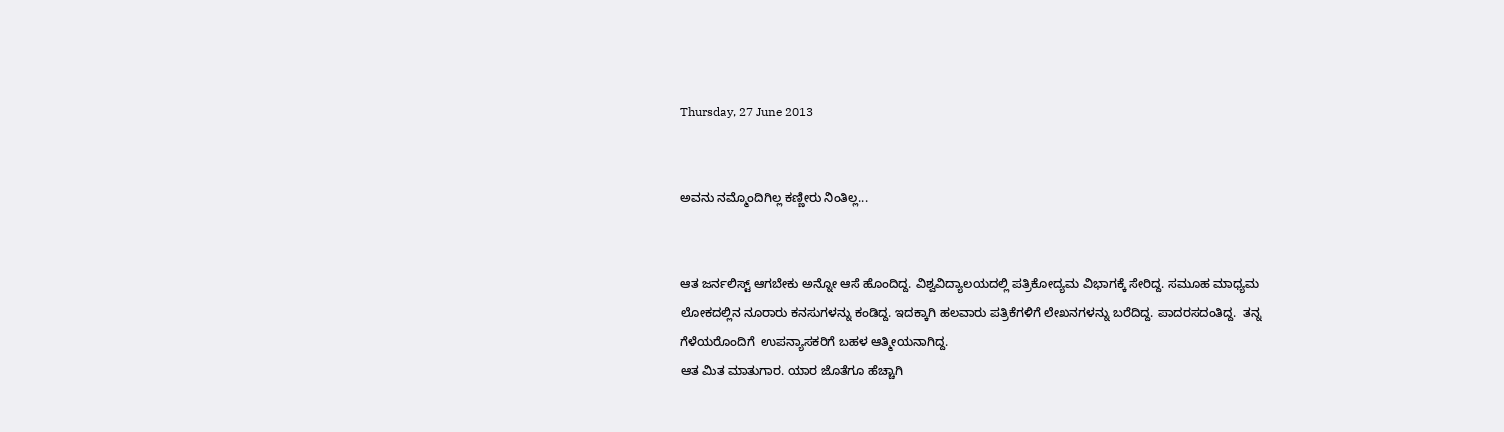Thursday, 27 June 2013


ಅವನು ನಮ್ಮೊಂದಿಗಿಲ್ಲ ಕಣ್ಣೀರು ನಿಂತಿಲ್ಲ...


ಆತ ಜರ್ನಲಿಸ್ಟ್ ಆಗಬೇಕು ಅನ್ನೋ ಆಸೆ ಹೊಂದಿದ್ದ. ವಿಶ್ವವಿದ್ಯಾಲಯದಲ್ಲಿ ಪತ್ರಿಕೋದ್ಯಮ ವಿಭಾಗಕ್ಕೆ ಸೇರಿದ್ದ. ಸಮೂಹ ಮಾಧ್ಯಮ ಲೋಕದಲ್ಲಿನ ನೂರಾರು ಕನಸುಗಳನ್ನು ಕಂಡಿದ್ದ. ಇದಕ್ಕಾಗಿ ಹಲವಾರು ಪತ್ರಿಕೆಗಳಿಗೆ ಲೇಖನಗಳನ್ನು ಬರೆದಿದ್ದ. ಪಾದರಸದಂತಿದ್ದ.  ತನ್ನ ಗೆಳೆಯರೊಂದಿಗೆ  ಉಪನ್ಯಾಸಕರಿಗೆ ಬಹಳ ಆತ್ಮೀಯನಾಗಿದ್ದ.
ಆತ ಮಿತ ಮಾತುಗಾರ. ಯಾರ ಜೊತೆಗೂ ಹೆಚ್ಚಾಗಿ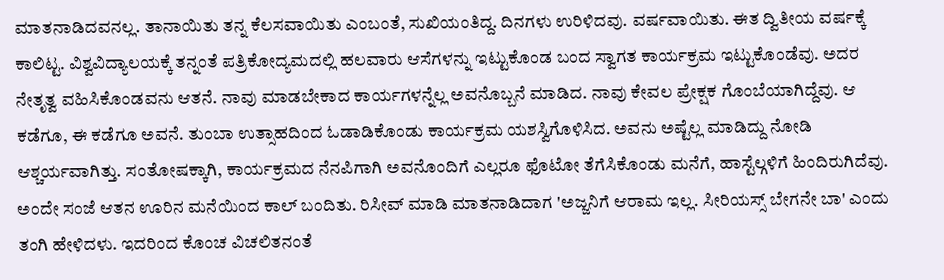ಮಾತನಾಡಿದವನಲ್ಲ. ತಾನಾಯಿತು ತನ್ನ ಕೆಲಸವಾಯಿತು ಎಂಬಂತೆ, ಸುಖಿಯಂತಿದ್ದ. ದಿನಗಳು ಉರಿಳಿದವು. ವರ್ಷವಾಯಿತು. ಈತ ದ್ವಿತೀಯ ವರ್ಷಕ್ಕೆ ಕಾಲಿಟ್ಟ. ವಿಶ್ವವಿದ್ಯಾಲಯಕ್ಕೆ ತನ್ನಂತೆ ಪತ್ರಿಕೋದ್ಯಮದಲ್ಲಿ ಹಲವಾರು ಆಸೆಗಳನ್ನು ಇಟ್ಟುಕೊಂಡ ಬಂದ ಸ್ವಾಗತ ಕಾರ್ಯಕ್ರಮ ಇಟ್ಟುಕೊಂಡೆವು. ಅದರ ನೇತೃತ್ವ ವಹಿಸಿಕೊಂಡವನು ಆತನೆ. ನಾವು ಮಾಡಬೇಕಾದ ಕಾರ್ಯಗಳನ್ನೆಲ್ಲ ಅವನೊಬ್ಬನೆ ಮಾಡಿದ. ನಾವು ಕೇವಲ ಪ್ರೇಕ್ಷಕ ಗೊಂಬೆಯಾಗಿದ್ದೆವು. ಆ ಕಡೆಗೂ, ಈ ಕಡೆಗೂ ಅವನೆ. ತುಂಬಾ ಉತ್ಸಾಹದಿಂದ ಓಡಾಡಿಕೊಂಡು ಕಾರ್ಯಕ್ರಮ ಯಶಸ್ವಿಗೊಳಿಸಿದ. ಅವನು ಅಷ್ಟೆಲ್ಲ ಮಾಡಿದ್ದು ನೋಡಿ ಆಶ್ಚರ್ಯವಾಗಿತ್ತು. ಸಂತೋಷಕ್ಕಾಗಿ, ಕಾರ್ಯಕ್ರಮದ ನೆನಪಿಗಾಗಿ ಅವನೊಂದಿಗೆ ಎಲ್ಲರೂ ಫೊಟೋ ತೆಗೆಸಿಕೊಂಡು ಮನೆಗೆ, ಹಾಸ್ಟೆಲ್ಗಳಿಗೆ ಹಿಂದಿರುಗಿದೆವು.
ಅಂದೇ ಸಂಜೆ ಆತನ ಊರಿನ ಮನೆಯಿಂದ ಕಾಲ್ ಬಂದಿತು. ರಿಸೀವ್ ಮಾಡಿ ಮಾತನಾಡಿದಾಗ 'ಅಜ್ಜನಿಗೆ ಆರಾಮ ಇಲ್ಲ. ಸೀರಿಯಸ್ಸ್ ಬೇಗನೇ ಬಾ' ಎಂದು ತಂಗಿ ಹೇಳಿದಳು. ಇದರಿಂದ ಕೊಂಚ ವಿಚಲಿತನಂತೆ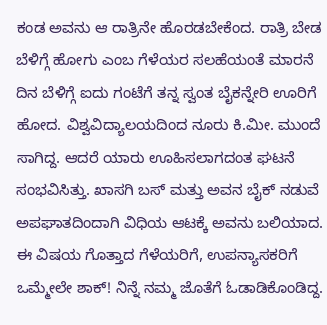ಕಂಡ ಅವನು ಆ ರಾತ್ರಿನೇ ಹೊರಡಬೇಕೆಂದ. ರಾತ್ರಿ ಬೇಡ ಬೆಳಿಗ್ಗೆ ಹೋಗು ಎಂಬ ಗೆಳೆಯರ ಸಲಹೆಯಂತೆ ಮಾರನೆ ದಿನ ಬೆಳಿಗ್ಗೆ ಐದು ಗಂಟೆಗೆ ತನ್ನ ಸ್ವಂತ ಬೈಕನ್ನೇರಿ ಊರಿಗೆ ಹೋದ. ವಿಶ್ವವಿದ್ಯಾಲಯದಿಂದ ನೂರು ಕಿ.ಮೀ. ಮುಂದೆ ಸಾಗಿದ್ದ. ಆದರೆ ಯಾರು ಊಹಿಸಲಾಗದಂತ ಘಟನೆ ಸಂಭವಿಸಿತ್ತು. ಖಾಸಗಿ ಬಸ್ ಮತ್ತು ಅವನ ಬೈಕ್ ನಡುವೆ ಅಪಘಾತದಿಂದಾಗಿ ವಿಧಿಯ ಆಟಕ್ಕೆ ಅವನು ಬಲಿಯಾದ.
ಈ ವಿಷಯ ಗೊತ್ತಾದ ಗೆಳೆಯರಿಗೆ, ಉಪನ್ಯಾಸಕರಿಗೆ ಒಮ್ಮೇಲೇ ಶಾಕ್! ನಿನ್ನೆ ನಮ್ಮ ಜೊತೆಗೆ ಓಡಾಡಿಕೊಂಡಿದ್ದ.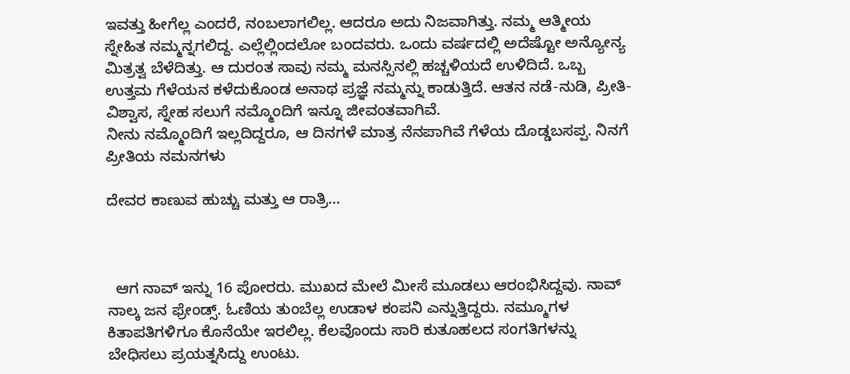ಇವತ್ತು ಹೀಗೆಲ್ಲ ಎಂದರೆ, ನಂಬಲಾಗಲಿಲ್ಲ. ಆದರೂ ಅದು ನಿಜವಾಗಿತ್ತು. ನಮ್ಮ ಆತ್ಮೀಯ ಸ್ನೇಹಿತ ನಮ್ಮನ್ನಗಲಿದ್ದ. ಎಲ್ಲೆಲ್ಲಿಂದಲೋ ಬಂದವರು. ಒಂದು ವರ್ಷದಲ್ಲಿ ಅದೆಷ್ಟೋ ಅನ್ಯೋನ್ಯ ಮಿತ್ರತ್ವ ಬೆಳೆದಿತ್ತು. ಆ ದುರಂತ ಸಾವು ನಮ್ಮ ಮನಸ್ಸಿನಲ್ಲಿ ಹಚ್ಚಳಿಯದೆ ಉಳಿದಿದೆ. ಒಬ್ಬ ಉತ್ತಮ ಗೆಳೆಯನ ಕಳೆದುಕೊಂಡ ಅನಾಥ ಪ್ರಜ್ಞೆ ನಮ್ಮನ್ನು ಕಾಡುತ್ತಿದೆ. ಆತನ ನಡೆ-ನುಡಿ, ಪ್ರೀತಿ- ವಿಶ್ವಾಸ, ಸ್ನೇಹ ಸಲುಗೆ ನಮ್ಮೊಂದಿಗೆ ಇನ್ನೂ ಜೀವಂತವಾಗಿವೆ.
ನೀನು ನಮ್ಮೊಂದಿಗೆ ಇಲ್ಲದಿದ್ದರೂ, ಆ ದಿನಗಳೆ ಮಾತ್ರ ನೆನಪಾಗಿವೆ ಗೆಳೆಯ ದೊಡ್ಡಬಸಪ್ಪ. ನಿನಗೆ ಪ್ರೀತಿಯ ನಮನಗಳು

ದೇವರ ಕಾಣುವ ಹುಚ್ಚು ಮತ್ತು ಆ ರಾತ್ರಿ...



  ಆಗ ನಾವ್ ಇನ್ನು 16 ಪೋರರು. ಮುಖದ ಮೇಲೆ ಮೀಸೆ ಮೂಡಲು ಆರಂಭಿಸಿದ್ದವು. ನಾವ್ ನಾಲ್ಕ ಜನ ಫ್ರೇಂಡ್ಸ್. ಓಣಿಯ ತುಂಬೆಲ್ಲ ಉಡಾಳ ಕಂಪನಿ ಎನ್ನುತ್ತಿದ್ದರು. ನಮ್ಮೂಗಳ ಕಿತಾಪತಿಗಳಿಗೂ ಕೊನೆಯೇ ಇರಲಿಲ್ಲ. ಕೆಲವೊಂದು ಸಾರಿ ಕುತೂಹಲದ ಸಂಗತಿಗಳನ್ನು ಬೇಧಿಸಲು ಪ್ರಯತ್ನಸಿದ್ದು ಉಂಟು.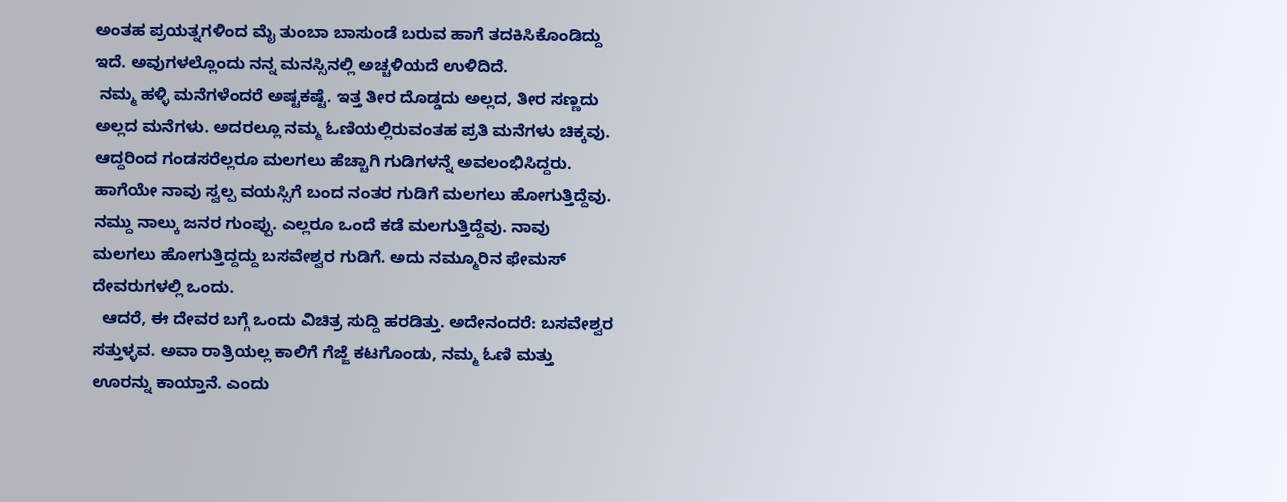ಅಂತಹ ಪ್ರಯತ್ನಗಳಿಂದ ಮೈ ತುಂಬಾ ಬಾಸುಂಡೆ ಬರುವ ಹಾಗೆ ತದಕಿಸಿಕೊಂಡಿದ್ದು ಇದೆ. ಅವುಗಳಲ್ಲೊಂದು ನನ್ನ ಮನಸ್ಸಿನಲ್ಲಿ ಅಚ್ಚಳಿಯದೆ ಉಳಿದಿದೆ.
 ನಮ್ಮ ಹಳ್ಳಿ ಮನೆಗಳೆಂದರೆ ಅಷ್ಟಕಷ್ಟೆ. ಇತ್ತ ತೀರ ದೊಡ್ಡದು ಅಲ್ಲದ, ತೀರ ಸಣ್ಣದು ಅಲ್ಲದ ಮನೆಗಳು. ಅದರಲ್ಲೂ ನಮ್ಮ ಓಣಿಯಲ್ಲಿರುವಂತಹ ಪ್ರತಿ ಮನೆಗಳು ಚಿಕ್ಕವು. ಆದ್ದರಿಂದ ಗಂಡಸರೆಲ್ಲರೂ ಮಲಗಲು ಹೆಚ್ಚಾಗಿ ಗುಡಿಗಳನ್ನೆ ಅವಲಂಭಿಸಿದ್ದರು. ಹಾಗೆಯೇ ನಾವು ಸ್ವಲ್ಪ ವಯಸ್ಸಿಗೆ ಬಂದ ನಂತರ ಗುಡಿಗೆ ಮಲಗಲು ಹೋಗುತ್ತಿದ್ದೆವು. ನಮ್ದು ನಾಲ್ಕು ಜನರ ಗುಂಪ್ಪು. ಎಲ್ಲರೂ ಒಂದೆ ಕಡೆ ಮಲಗುತ್ತಿದ್ದೆವು. ನಾವು  ಮಲಗಲು ಹೋಗುತ್ತಿದ್ದದ್ದು ಬಸವೇಶ್ವರ ಗುಡಿಗೆ. ಅದು ನಮ್ಮೂರಿನ ಫೇಮಸ್ ದೇವರುಗಳಲ್ಲಿ ಒಂದು.
  ಆದರೆ, ಈ ದೇವರ ಬಗ್ಗೆ ಒಂದು ವಿಚಿತ್ರ ಸುದ್ದಿ ಹರಡಿತ್ತು. ಅದೇನಂದರೆ: ಬಸವೇಶ್ವರ ಸತ್ತುಳ್ಳವ. ಅವಾ ರಾತ್ರಿಯಲ್ಲ ಕಾಲಿಗೆ ಗೆಜ್ಜೆ ಕಟಗೊಂಡು, ನಮ್ಮ ಓಣಿ ಮತ್ತು ಊರನ್ನು ಕಾಯ್ತಾನೆ. ಎಂದು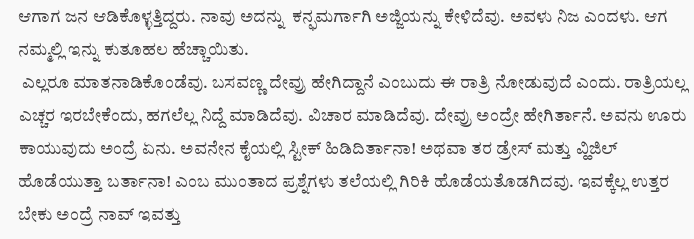ಆಗಾಗ ಜನ ಆಡಿಕೊಳ್ಳತ್ತಿದ್ದರು. ನಾವು ಅದನ್ನು  ಕನ್ಫಮರ್ಗಾಗಿ ಅಜ್ಜಿಯನ್ನು ಕೇಳಿದೆವು. ಅವಳು ನಿಜ ಎಂದಳು. ಆಗ ನಮ್ಮಲ್ಲಿ ಇನ್ನು ಕುತೂಹಲ ಹೆಚ್ಚಾಯಿತು.
 ಎಲ್ಲರೂ ಮಾತನಾಡಿಕೊಂಡೆವು. ಬಸವಣ್ಣ ದೇವ್ರು ಹೇಗಿದ್ದಾನೆ ಎಂಬುದು ಈ ರಾತ್ರಿ ನೋಡುವುದೆ ಎಂದು. ರಾತ್ರಿಯಲ್ಲ ಎಚ್ಚರ ಇರಬೇಕೆಂದು, ಹಗಲೆಲ್ಲ ನಿದ್ದೆ ಮಾಡಿದೆವು. ವಿಚಾರ ಮಾಡಿದೆವು. ದೇವ್ರು ಅಂದ್ರೇ ಹೇಗಿರ್ತಾನೆ. ಅವನು ಊರು ಕಾಯುವುದು ಅಂದ್ರೆ ಏನು. ಅವನೇನ ಕೈಯಲ್ಲಿ ಸ್ಟೀಕ್ ಹಿಡಿದಿರ್ತಾನಾ! ಅಥವಾ ತರ ಡ್ರೇಸ್ ಮತ್ತು ವ್ಹಿಜಿಲ್ ಹೊಡೆಯುತ್ತಾ ಬರ್ತಾನಾ! ಎಂಬ ಮುಂತಾದ ಪ್ರಶ್ನೆಗಳು ತಲೆಯಲ್ಲಿ ಗಿರಿಕಿ ಹೊಡೆಯತೊಡಗಿದವು. ಇವಕ್ಕೆಲ್ಲ ಉತ್ತರ ಬೇಕು ಅಂದ್ರೆ ನಾವ್ ಇವತ್ತು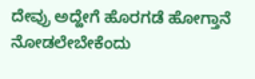ದೇವ್ರು ಅದ್ಹೇಗೆ ಹೊರಗಡೆ ಹೋಗ್ತಾನೆ ನೋಡಲೇಬೇಕೆಂದು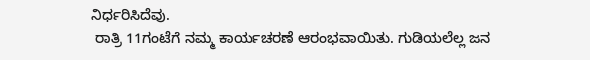ನಿರ್ಧರಿಸಿದೆವು.
 ರಾತ್ರಿ 11ಗಂಟೆಗೆ ನಮ್ಮ ಕಾರ್ಯಚರಣೆ ಆರಂಭವಾಯಿತು. ಗುಡಿಯಲೆಲ್ಲ ಜನ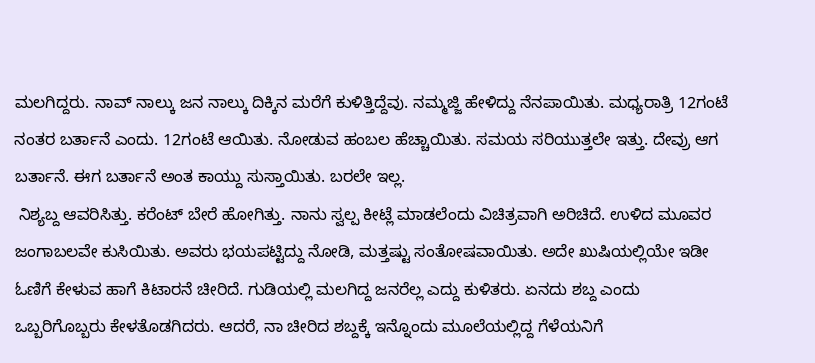ಮಲಗಿದ್ದರು. ನಾವ್ ನಾಲ್ಕು ಜನ ನಾಲ್ಕು ದಿಕ್ಕಿನ ಮರೆಗೆ ಕುಳಿತ್ತಿದ್ದೆವು. ನಮ್ಮಜ್ಜಿ ಹೇಳಿದ್ದು ನೆನಪಾಯಿತು. ಮಧ್ಯರಾತ್ರಿ 12ಗಂಟೆ ನಂತರ ಬರ್ತಾನೆ ಎಂದು. 12ಗಂಟೆ ಆಯಿತು. ನೋಡುವ ಹಂಬಲ ಹೆಚ್ಚಾಯಿತು. ಸಮಯ ಸರಿಯುತ್ತಲೇ ಇತ್ತು. ದೇವ್ರು ಆಗ ಬರ್ತಾನೆ. ಈಗ ಬರ್ತಾನೆ ಅಂತ ಕಾಯ್ದು ಸುಸ್ತಾಯಿತು. ಬರಲೇ ಇಲ್ಲ.
 ನಿಶ್ಯಬ್ದ ಆವರಿಸಿತ್ತು. ಕರೆಂಟ್ ಬೇರೆ ಹೋಗಿತ್ತು. ನಾನು ಸ್ವಲ್ಪ ಕೀಟ್ಲೆ ಮಾಡಲೆಂದು ವಿಚಿತ್ರವಾಗಿ ಅರಿಚಿದೆ. ಉಳಿದ ಮೂವರ ಜಂಗಾಬಲವೇ ಕುಸಿಯಿತು. ಅವರು ಭಯಪಟ್ಟಿದ್ದು ನೋಡಿ, ಮತ್ತಷ್ಟು ಸಂತೋಷವಾಯಿತು. ಅದೇ ಖುಷಿಯಲ್ಲಿಯೇ ಇಡೀ ಓಣಿಗೆ ಕೇಳುವ ಹಾಗೆ ಕಿಟಾರನೆ ಚೀರಿದೆ. ಗುಡಿಯಲ್ಲಿ ಮಲಗಿದ್ದ ಜನರೆಲ್ಲ ಎದ್ದು ಕುಳಿತರು. ಏನದು ಶಬ್ದ ಎಂದು ಒಬ್ಬರಿಗೊಬ್ಬರು ಕೇಳತೊಡಗಿದರು. ಆದರೆ, ನಾ ಚೀರಿದ ಶಬ್ದಕ್ಕೆ ಇನ್ನೊಂದು ಮೂಲೆಯಲ್ಲಿದ್ದ ಗೆಳೆಯನಿಗೆ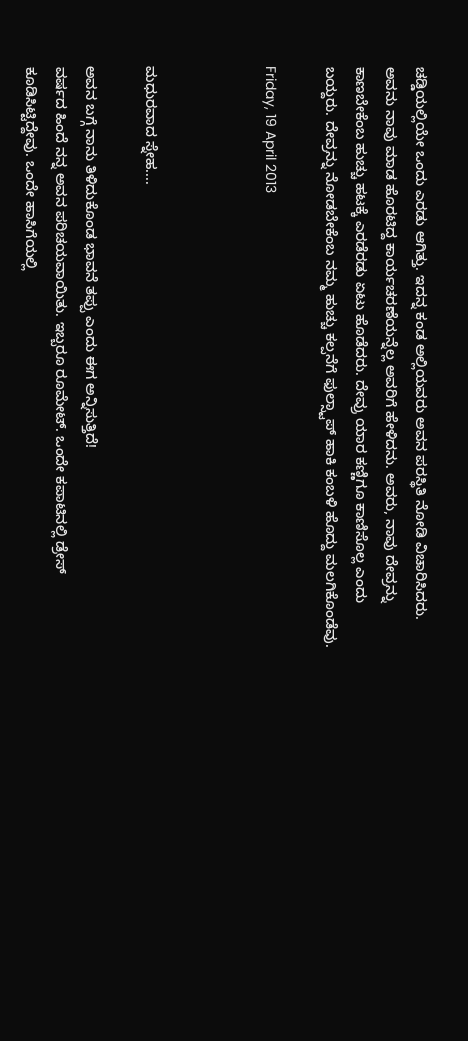ಚಡ್ಡಿಯಲ್ಲಿಯೇ ಒಂದು ಎರಡು ಆಗಿತ್ತು. ಇದನ್ನ ಕಂಡ ಅಲ್ಲಿಯವರು ಅವನ ಪರಸ್ಥಿತಿ ನೋಡಿ ವಿಚಾರಿಸಿದರು. ಅವನು ನಾವು ಮಾಡ ಹೊರಟಿದ್ದ ಕಾರ್ಯಚರಣೆಯನ್ನೆಲ್ಲ ಅವರಿಗೆ ಹೇಳಿದನು. ಅವರು, ನಾವು ದೇವ್ರನ್ನು ಕಾಣಬೇಕೆಂಬ ಹುಚ್ಚು ಹಟಕ್ಕೆ ಎರಡೆರಡು ಏಟು ಹೊಡೆದರು. ದೇವ್ರು ಯಾರ ಕಣ್ಣಿಗೂ ಕಾಣಿಸೊಲ್ಲ ಎಂದು ಬಯ್ದರು. ದೇವ್ರನ್ನು ನೋಡಬೇಕೆಂಬ ನಮ್ಮ ಹುಚ್ಚು ಕಲ್ಪನೆಗೆ ಫುಲ್ಸ್ಟಾಪ್ ಹಾಕಿ ಕಂಬಳಿ ಹೊದ್ದು ಮಲಗಿಕೊಂಡೆವು.

Friday, 19 April 2013



ಮಧುರವಾದ ಸ್ನೇಹ....

ಅವನ ಬಗ್ಗೆ ನಾನು ತಿಳಿದುಕೊಂಡ ಭಾವನೆ ತಪ್ಪು ಎಂದು ಈಗ ಅನ್ನಿಸುತ್ತಿದೆ!
ವರ್ಷದ ಹಿಂದೆ ನನ್ನ ಅವನ ಪರಿಚಯವಾಯಿತು. ಇಬ್ಬರೂ ರೂಮೇಟ್. ಒಂದೇ ಕಪಾಟಿನಲ್ಲಿ ಡ್ರೇಸ್ ಕೂಡಿಸಿಟ್ಟಿದ್ದೇವು. ಒಂದೇ ಹಾಸಿಗೆಯಲ್ಲಿ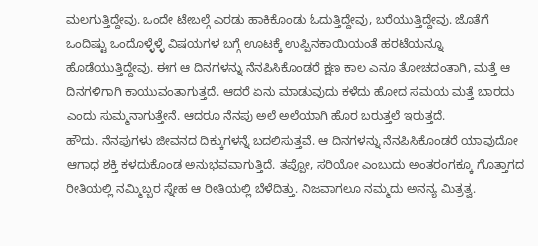ಮಲಗುತ್ತಿದ್ದೇವು. ಒಂದೇ ಟೇಬಲ್ಗೆ ಎರಡು ಹಾಕಿಕೊಂಡು ಓದುತ್ತಿದ್ದೇವು, ಬರೆಯುತ್ತಿದ್ದೇವು. ಜೊತೆಗೆ ಒಂದಿಷ್ಟು ಒಂದೊಳ್ಳೆಳ್ಳೆ ವಿಷಯಗಳ ಬಗ್ಗೆ ಊಟಕ್ಕೆ ಉಪ್ಪಿನಕಾಯಿಯಂತೆ ಹರಟೆಯನ್ನೂ ಹೊಡೆಯುತ್ತಿದ್ದೇವು. ಈಗ ಆ ದಿನಗಳನ್ನು ನೆನಪಿಸಿಕೊಂಡರೆ ಕ್ಷಣ ಕಾಲ ಎನೂ ತೋಚದಂತಾಗಿ, ಮತ್ತೆ ಆ ದಿನಗಳಿಗಾಗಿ ಕಾಯುವಂತಾಗುತ್ತದೆ. ಆದರೆ ಏನು ಮಾಡುವುದು ಕಳೆದು ಹೋದ ಸಮಯ ಮತ್ತೆ ಬಾರದು ಎಂದು ಸುಮ್ಮನಾಗುತ್ತೇನೆ. ಆದರೂ ನೆನಪು ಅಲೆ ಅಲೆಯಾಗಿ ಹೊರ ಬರುತ್ತಲೆ ಇರುತ್ತದೆ.
ಹೌದು. ನೆನಪುಗಳು ಜೀವನದ ದಿಕ್ಕುಗಳನ್ನೆ ಬದಲಿಸುತ್ತವೆ. ಆ ದಿನಗಳನ್ನು ನೆನಪಿಸಿಕೊಂಡರೆ ಯಾವುದೋ ಆಗಾಧ ಶಕ್ತಿ ಕಳದುಕೊಂಡ ಅನುಭವವಾಗುತ್ತಿದೆ. ತಪ್ಪೋ, ಸರಿಯೋ ಎಂಬುದು ಅಂತರಂಗಕ್ಕೂ ಗೊತ್ತಾಗದ ರೀತಿಯಲ್ಲಿ ನಮ್ಮಿಬ್ಬರ ಸ್ನೇಹ ಆ ರೀತಿಯಲ್ಲಿ ಬೆಳೆದಿತ್ತು. ನಿಜವಾಗಲೂ ನಮ್ಮದು ಅನನ್ಯ ಮಿತ್ರತ್ವ.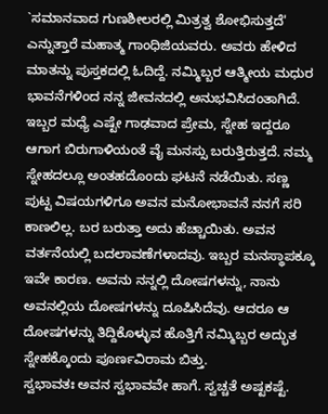`ಸಮಾನವಾದ ಗುಣಶೀಲರಲ್ಲಿ ಮಿತ್ರತ್ವ ಶೋಭಿಸುತ್ತದೆ' ಎನ್ನುತ್ತಾರೆ ಮಹಾತ್ಮ ಗಾಂಧಿಜಿಯವರು. ಅವರು ಹೇಳಿದ ಮಾತನ್ನು ಪುಸ್ತಕದಲ್ಲಿ ಓದಿದ್ದೆ. ನಮ್ಮಿಬ್ಬರ ಆತ್ಮೀಯ ಮಧುರ ಭಾವನೆಗಳಿಂದ ನನ್ನ ಜೀವನದಲ್ಲಿ ಅನುಭವಿಸಿದಂತಾಗಿದೆ.
ಇಬ್ಬರ ಮಧ್ಯೆ ಎಷ್ಟೇ ಗಾಢವಾದ ಪ್ರೇಮ, ಸ್ನೇಹ ಇದ್ದರೂ ಆಗಾಗ ಬಿರುಗಾಳಿಯಂತೆ ವೈ ಮನಸ್ಸು ಬರುತ್ತಿರುತ್ತದೆ. ನಮ್ಮ ಸ್ನೇಹದಲ್ಲೂ ಅಂತಹದೊಂದು ಘಟನೆ ನಡೆಯಿತು. ಸಣ್ಣ ಪುಟ್ಟ ವಿಷಯಗಳಿಗೂ ಅವನ ಮನೋಭಾವನೆ ನನಗೆ ಸರಿ ಕಾಣಲಿಲ್ಲ. ಬರ ಬರುತ್ತಾ ಅದು ಹೆಚ್ಚಾಯಿತು. ಅವನ ವರ್ತನೆಯಲ್ಲಿ ಬದಲಾವಣೆಗಳಾದವು. ಇಬ್ಬರ ಮನಸ್ಥಾಪಕ್ಕೂ ಇವೇ ಕಾರಣ. ಅವನು ನನ್ನಲ್ಲಿ ದೋಷಗಳನ್ನು, ನಾನು ಅವನಲ್ಲಿಯ ದೋಷಗಳನ್ನು ದೂಷಿಸಿದೆವು. ಆದರೂ ಆ ದೋಷಗಳನ್ನು ತಿದ್ದಿಕೊಳ್ಳುವ ಹೊತ್ತಿಗೆ ನಮ್ಮಿಬ್ಬರ ಅದ್ಭುತ ಸ್ನೇಹಕ್ಕೊಂದು ಪೂರ್ಣವಿರಾಮ ಬಿತ್ತು.
ಸ್ವಭಾವತಃ ಅವನ ಸ್ವಭಾವವೇ ಹಾಗೆ. ಸ್ವಚ್ಚತೆ ಅಷ್ಟಕಷ್ಟೆ.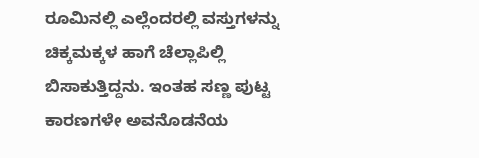ರೂಮಿನಲ್ಲಿ ಎಲ್ಲೆಂದರಲ್ಲಿ ವಸ್ತುಗಳನ್ನು ಚಿಕ್ಕಮಕ್ಕಳ ಹಾಗೆ ಚೆಲ್ಲಾಪಿಲ್ಲಿ ಬಿಸಾಕುತ್ತಿದ್ದನು. ಇಂತಹ ಸಣ್ಣ ಪುಟ್ಟ ಕಾರಣಗಳೇ ಅವನೊಡನೆಯ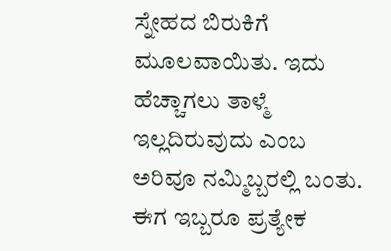ಸ್ನೇಹದ ಬಿರುಕಿಗೆ ಮೂಲವಾಯಿತು. ಇದು ಹೆಚ್ಚಾಗಲು ತಾಳ್ಮೆ ಇಲ್ಲದಿರುವುದು ಎಂಬ ಅರಿವೂ ನಮ್ಮಿಬ್ಬರಲ್ಲಿ ಬಂತು. ಈಗ ಇಬ್ಬರೂ ಪ್ರತ್ಯೇಕ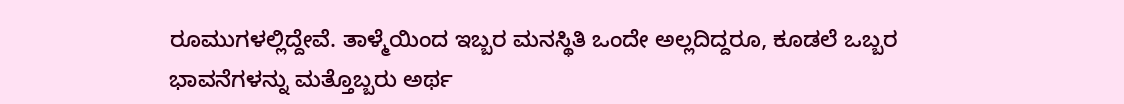ರೂಮುಗಳಲ್ಲಿದ್ದೇವೆ. ತಾಳ್ಮೆಯಿಂದ ಇಬ್ಬರ ಮನಸ್ಥಿತಿ ಒಂದೇ ಅಲ್ಲದಿದ್ದರೂ, ಕೂಡಲೆ ಒಬ್ಬರ ಭಾವನೆಗಳನ್ನು ಮತ್ತೊಬ್ಬರು ಅರ್ಥ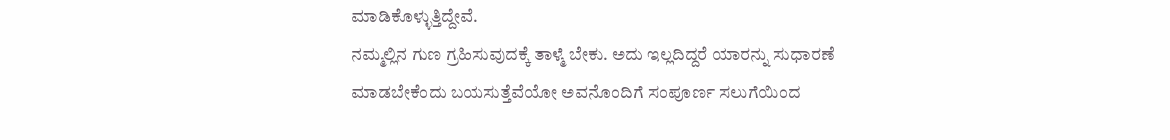ಮಾಡಿಕೊಳ್ಳುತ್ತಿದ್ದೇವೆ.
ನಮ್ಮಲ್ಲಿನ ಗುಣ ಗ್ರಹಿಸುವುದಕ್ಕೆ ತಾಳ್ಮೆ ಬೇಕು. ಅದು ಇಲ್ಲದಿದ್ದರೆ ಯಾರನ್ನು ಸುಧಾರಣೆ ಮಾಡಬೇಕೆಂದು ಬಯಸುತ್ತೆವೆಯೋ ಅವನೊಂದಿಗೆ ಸಂಪೂರ್ಣ ಸಲುಗೆಯಿಂದ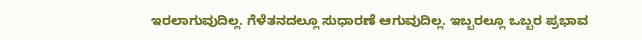ಇರಲಾಗುವುದಿಲ್ಲ. ಗೆಳೆತನದಲ್ಲೂ ಸುಧಾರಣೆ ಆಗುವುದಿಲ್ಲ. ಇಬ್ಬರಲ್ಲೂ ಒಬ್ಬರ ಪ್ರಭಾವ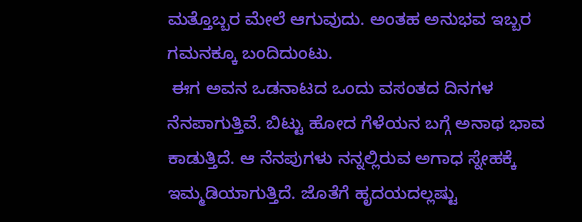ಮತ್ತೊಬ್ಬರ ಮೇಲೆ ಆಗುವುದು. ಅಂತಹ ಅನುಭವ ಇಬ್ಬರ ಗಮನಕ್ಕೂ ಬಂದಿದುಂಟು.
 ಈಗ ಅವನ ಒಡನಾಟದ ಒಂದು ವಸಂತದ ದಿನಗಳ ನೆನಪಾಗುತ್ತಿವೆ. ಬಿಟ್ಟು ಹೋದ ಗೆಳೆಯನ ಬಗ್ಗೆ ಅನಾಥ ಭಾವ ಕಾಡುತ್ತಿದೆ. ಆ ನೆನಪುಗಳು ನನ್ನಲ್ಲಿರುವ ಅಗಾಧ ಸ್ನೇಹಕ್ಕೆ ಇಮ್ಮಡಿಯಾಗುತ್ತಿದೆ. ಜೊತೆಗೆ ಹೃದಯದಲ್ಲಷ್ಟು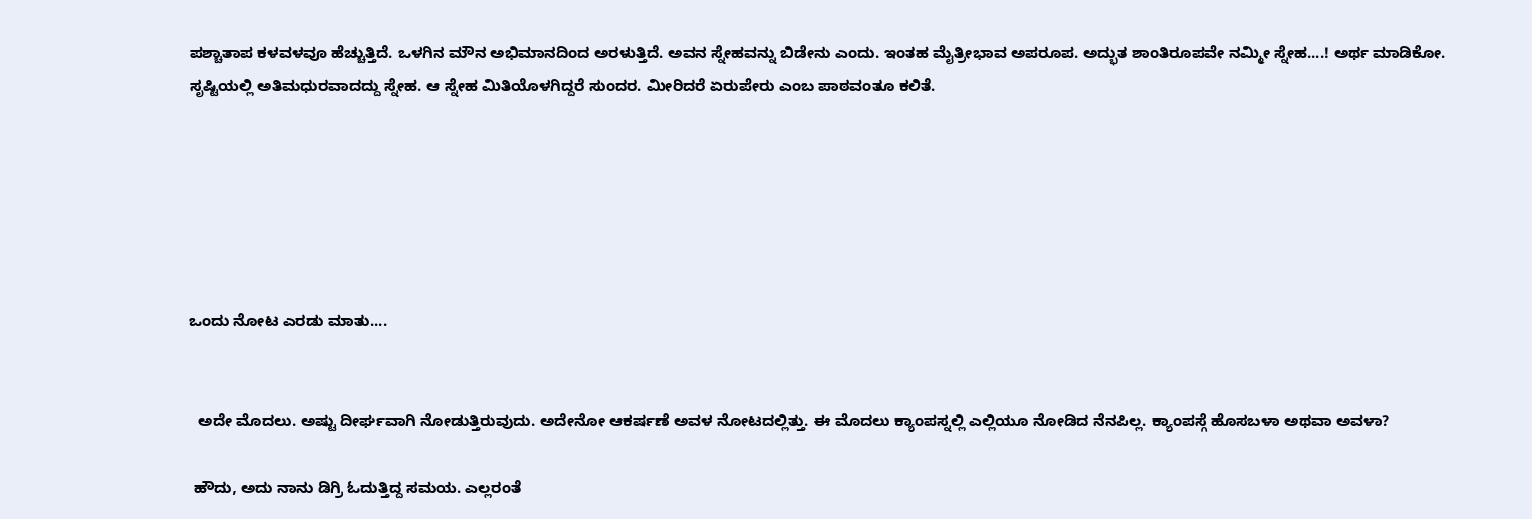ಪಶ್ಚಾತಾಪ ಕಳವಳವೂ ಹೆಚ್ಚುತ್ತಿದೆ. ಒಳಗಿನ ಮೌನ ಅಭಿಮಾನದಿಂದ ಅರಳುತ್ತಿದೆ. ಅವನ ಸ್ನೇಹವನ್ನು ಬಿಡೇನು ಎಂದು. ಇಂತಹ ಮೈತ್ರೀಭಾವ ಅಪರೂಪ. ಅದ್ಭುತ ಶಾಂತಿರೂಪವೇ ನಮ್ಮೀ ಸ್ನೇಹ....! ಅರ್ಥ ಮಾಡಿಕೋ.
ಸೃಷ್ಟಿಯಲ್ಲಿ ಅತಿಮಧುರವಾದದ್ದು ಸ್ನೇಹ. ಆ ಸ್ನೇಹ ಮಿತಿಯೊಳಗಿದ್ದರೆ ಸುಂದರ. ಮೀರಿದರೆ ಏರುಪೇರು ಎಂಬ ಪಾಠವಂತೂ ಕಲಿತೆ.






ಒಂದು ನೋಟ ಎರಡು ಮಾತು....


  ಅದೇ ಮೊದಲು. ಅಷ್ಟು ದೀರ್ಘವಾಗಿ ನೋಡುತ್ತಿರುವುದು. ಅದೇನೋ ಆಕರ್ಷಣೆ ಅವಳ ನೋಟದಲ್ಲಿತ್ತು. ಈ ಮೊದಲು ಕ್ಯಾಂಪಸ್ನಲ್ಲಿ ಎಲ್ಲಿಯೂ ನೋಡಿದ ನೆನಪಿಲ್ಲ. ಕ್ಯಾಂಪಸ್ಗೆ ಹೊಸಬಳಾ ಅಥವಾ ಅವಳಾ?

 ಹೌದು, ಅದು ನಾನು ಡಿಗ್ರಿ ಓದುತ್ತಿದ್ದ ಸಮಯ. ಎಲ್ಲರಂತೆ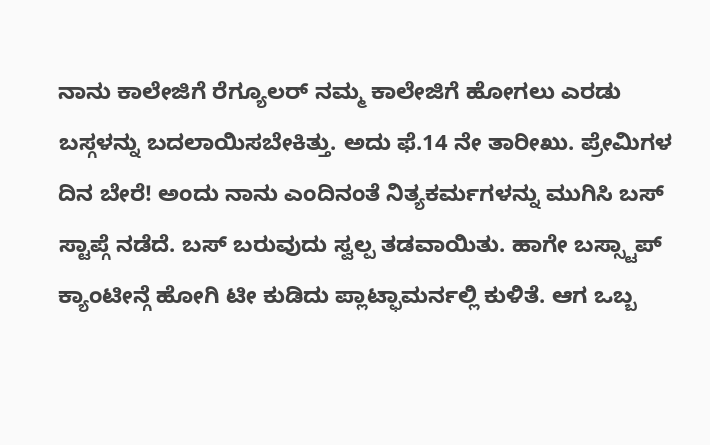ನಾನು ಕಾಲೇಜಿಗೆ ರೆಗ್ಯೂಲರ್ ನಮ್ಮ ಕಾಲೇಜಿಗೆ ಹೋಗಲು ಎರಡು ಬಸ್ಗಳನ್ನು ಬದಲಾಯಿಸಬೇಕಿತ್ತು. ಅದು ಫೆ.14 ನೇ ತಾರೀಖು. ಪ್ರೇಮಿಗಳ ದಿನ ಬೇರೆ! ಅಂದು ನಾನು ಎಂದಿನಂತೆ ನಿತ್ಯಕರ್ಮಗಳನ್ನು ಮುಗಿಸಿ ಬಸ್ ಸ್ಟಾಪ್ಗೆ ನಡೆದೆ. ಬಸ್ ಬರುವುದು ಸ್ವಲ್ಪ ತಡವಾಯಿತು. ಹಾಗೇ ಬಸ್ಸ್ಟಾಪ್ ಕ್ಯಾಂಟೀನ್ಗೆ ಹೋಗಿ ಟೀ ಕುಡಿದು ಪ್ಲಾಟ್ಫಾಮರ್ನಲ್ಲಿ ಕುಳಿತೆ. ಆಗ ಒಬ್ಬ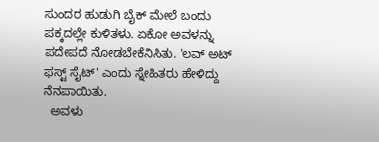ಸುಂದರ ಹುಡುಗಿ ಬೈಕ್ ಮೇಲೆ ಬಂದು ಪಕ್ಕದಲ್ಲೇ ಕುಳಿತಳು. ಏಕೋ ಅವಳನ್ನು ಪದೇಪದೆ ನೋಡಬೇಕೆನಿಸಿತು. 'ಲವ್ ಅಟ್ ಫಸ್ಟ್ ಸೈಟ್' ಎಂದು ಸ್ನೇಹಿತರು ಹೇಳಿದ್ದು ನೆನಪಾಯಿತು.
  ಅವಳು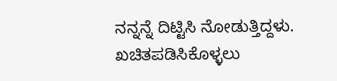ನನ್ನನ್ನೆ ದಿಟ್ಟಿಸಿ ನೋಡುತ್ತಿದ್ದಳು. ಖಚಿತಪಡಿಸಿಕೊಳ್ಳಲು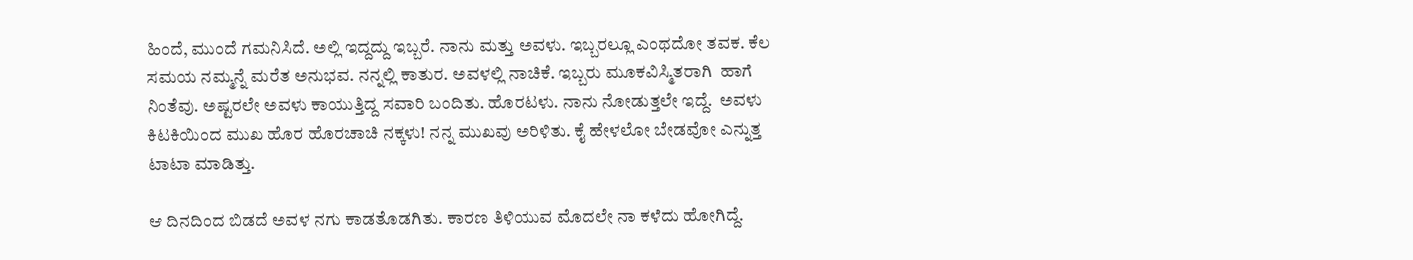ಹಿಂದೆ, ಮುಂದೆ ಗಮನಿಸಿದೆ. ಅಲ್ಲಿ ಇದ್ದದ್ದು ಇಬ್ಬರೆ. ನಾನು ಮತ್ತು ಅವಳು. ಇಬ್ಬರಲ್ಲೂ ಎಂಥದೋ ತವಕ. ಕೆಲ ಸಮಯ ನಮ್ಮನ್ನೆ ಮರೆತ ಅನುಭವ. ನನ್ನಲ್ಲಿ ಕಾತುರ. ಅವಳಲ್ಲಿ ನಾಚಿಕೆ. ಇಬ್ಬರು ಮೂಕವಿಸ್ಮಿತರಾಗಿ  ಹಾಗೆ ನಿಂತೆವು. ಅಷ್ಟರಲೇ ಅವಳು ಕಾಯುತ್ತಿದ್ದ ಸವಾರಿ ಬಂದಿತು. ಹೊರಟಳು. ನಾನು ನೋಡುತ್ತಲೇ ಇದ್ದೆ.  ಅವಳು ಕಿಟಕಿಯಿಂದ ಮುಖ ಹೊರ ಹೊರಚಾಚಿ ನಕ್ಕಳು! ನನ್ನ ಮುಖವು ಅರಿಳಿತು. ಕೈ ಹೇಳಲೋ ಬೇಡವೋ ಎನ್ನುತ್ತ ಟಾಟಾ ಮಾಡಿತ್ತು.

ಆ ದಿನದಿಂದ ಬಿಡದೆ ಅವಳ ನಗು ಕಾಡತೊಡಗಿತು. ಕಾರಣ ತಿಳಿಯುವ ಮೊದಲೇ ನಾ ಕಳೆದು ಹೋಗಿದ್ದೆ.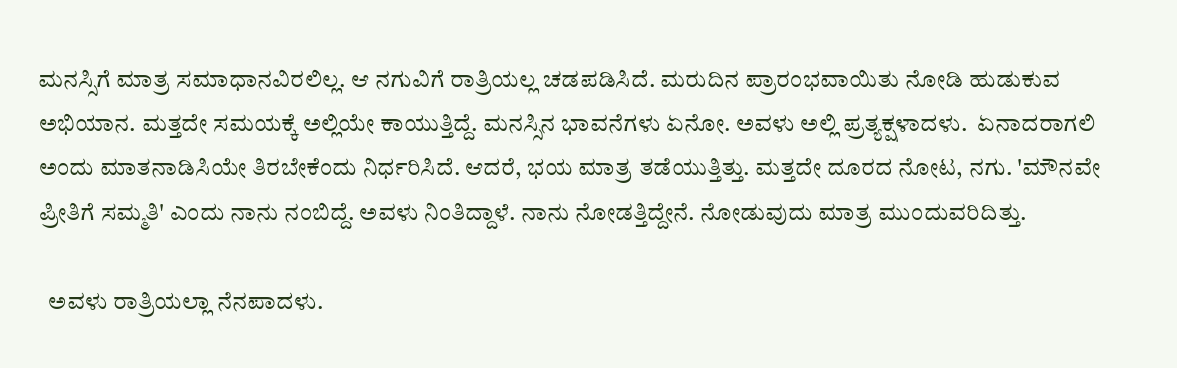ಮನಸ್ಸಿಗೆ ಮಾತ್ರ ಸಮಾಧಾನವಿರಲಿಲ್ಲ. ಆ ನಗುವಿಗೆ ರಾತ್ರಿಯಲ್ಲ ಚಡಪಡಿಸಿದೆ. ಮರುದಿನ ಪ್ರಾರಂಭವಾಯಿತು ನೋಡಿ ಹುಡುಕುವ ಅಭಿಯಾನ. ಮತ್ತದೇ ಸಮಯಕ್ಕೆ ಅಲ್ಲಿಯೇ ಕಾಯುತ್ತಿದ್ದೆ. ಮನಸ್ಸಿನ ಭಾವನೆಗಳು ಏನೋ. ಅವಳು ಅಲ್ಲಿ ಪ್ರತ್ಯಕ್ಷಳಾದಳು.  ಏನಾದರಾಗಲಿ ಅಂದು ಮಾತನಾಡಿಸಿಯೇ ತಿರಬೇಕೆಂದು ನಿರ್ಧರಿಸಿದೆ. ಆದರೆ, ಭಯ ಮಾತ್ರ ತಡೆಯುತ್ತಿತ್ತು. ಮತ್ತದೇ ದೂರದ ನೋಟ, ನಗು. 'ಮೌನವೇ ಪ್ರೀತಿಗೆ ಸಮ್ಮತಿ' ಎಂದು ನಾನು ನಂಬಿದ್ದೆ. ಅವಳು ನಿಂತಿದ್ದಾಳೆ. ನಾನು ನೋಡತ್ತಿದ್ದೇನೆ. ನೋಡುವುದು ಮಾತ್ರ ಮುಂದುವರಿದಿತ್ತು.

  ಅವಳು ರಾತ್ರಿಯಲ್ಲಾ ನೆನಪಾದಳು.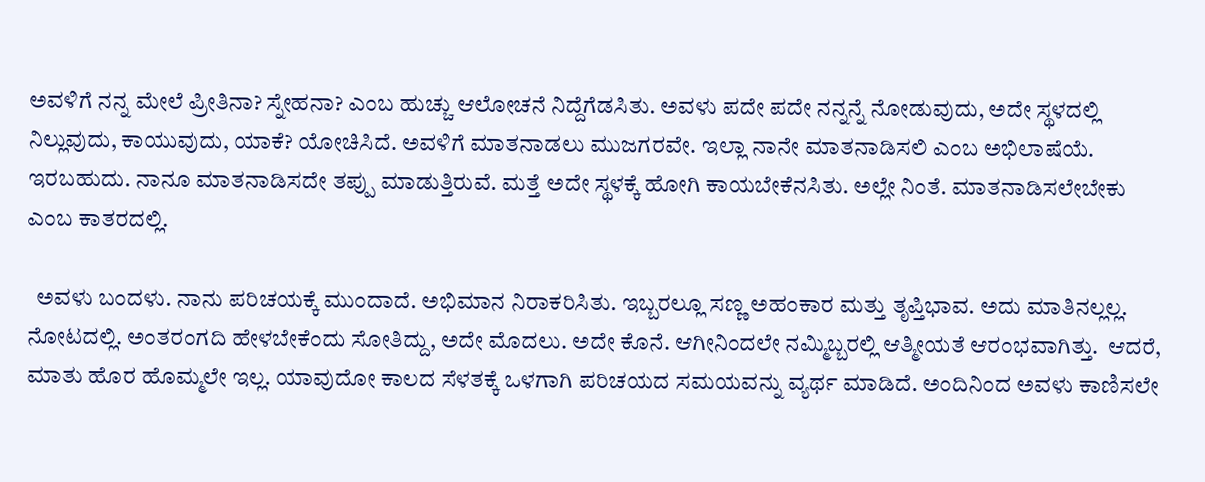ಅವಳಿಗೆ ನನ್ನ ಮೇಲೆ ಪ್ರೀತಿನಾ? ಸ್ನೇಹನಾ? ಎಂಬ ಹುಚ್ಚು ಆಲೋಚನೆ ನಿದ್ದೆಗೆಡಸಿತು. ಅವಳು ಪದೇ ಪದೇ ನನ್ನನ್ನೆ ನೋಡುವುದು, ಅದೇ ಸ್ಥಳದಲ್ಲಿ ನಿಲ್ಲುವುದು, ಕಾಯುವುದು, ಯಾಕೆ? ಯೋಚಿಸಿದೆ. ಅವಳಿಗೆ ಮಾತನಾಡಲು ಮುಜಗರವೇ. ಇಲ್ಲಾ ನಾನೇ ಮಾತನಾಡಿಸಲಿ ಎಂಬ ಅಭಿಲಾಷೆಯೆ. ಇರಬಹುದು. ನಾನೂ ಮಾತನಾಡಿಸದೇ ತಪ್ಪು ಮಾಡುತ್ತಿರುವೆ. ಮತ್ತೆ ಅದೇ ಸ್ಥಳಕ್ಕೆ ಹೋಗಿ ಕಾಯಬೇಕೆನಸಿತು. ಅಲ್ಲೇ ನಿಂತೆ. ಮಾತನಾಡಿಸಲೇಬೇಕು ಎಂಬ ಕಾತರದಲ್ಲಿ.

  ಅವಳು ಬಂದಳು. ನಾನು ಪರಿಚಯಕ್ಕೆ ಮುಂದಾದೆ. ಅಭಿಮಾನ ನಿರಾಕರಿಸಿತು. ಇಬ್ಬರಲ್ಲೂ ಸಣ್ಣ ಅಹಂಕಾರ ಮತ್ತು ತೃಪ್ತಿಭಾವ. ಅದು ಮಾತಿನಲ್ಲಲ್ಲ. ನೋಟದಲ್ಲಿ. ಅಂತರಂಗದಿ ಹೇಳಬೇಕೆಂದು ಸೋತಿದ್ದು, ಅದೇ ಮೊದಲು. ಅದೇ ಕೊನೆ. ಆಗೀನಿಂದಲೇ ನಮ್ಮಿಬ್ಬರಲ್ಲಿ ಆತ್ಮೀಯತೆ ಆರಂಭವಾಗಿತ್ತು.  ಆದರೆ, ಮಾತು ಹೊರ ಹೊಮ್ಮಲೇ ಇಲ್ಲ. ಯಾವುದೋ ಕಾಲದ ಸೆಳತಕ್ಕೆ ಒಳಗಾಗಿ ಪರಿಚಯದ ಸಮಯವನ್ನು ವ್ಯರ್ಥ ಮಾಡಿದೆ. ಅಂದಿನಿಂದ ಅವಳು ಕಾಣಿಸಲೇ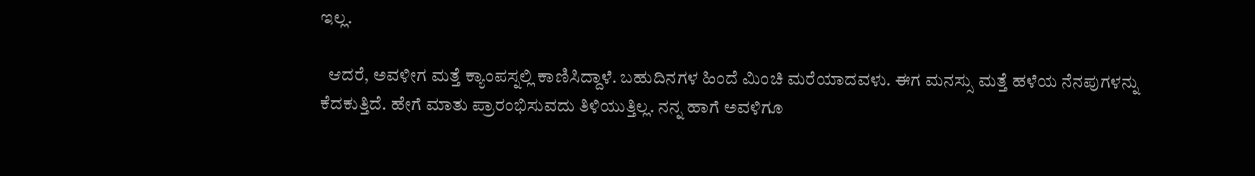ಇಲ್ಲ.

  ಆದರೆ, ಅವಳೀಗ ಮತ್ತೆ ಕ್ಯಾಂಪಸ್ನಲ್ಲಿ ಕಾಣಿಸಿದ್ದಾಳೆ. ಬಹುದಿನಗಳ ಹಿಂದೆ ಮಿಂಚಿ ಮರೆಯಾದವಳು. ಈಗ ಮನಸ್ಸು ಮತ್ತೆ ಹಳೆಯ ನೆನಪುಗಳನ್ನು ಕೆದಕುತ್ತಿದೆ. ಹೇಗೆ ಮಾತು ಪ್ರಾರಂಭಿಸುವದು ತಿಳಿಯುತ್ತಿಲ್ಲ. ನನ್ನ ಹಾಗೆ ಅವಳಿಗೂ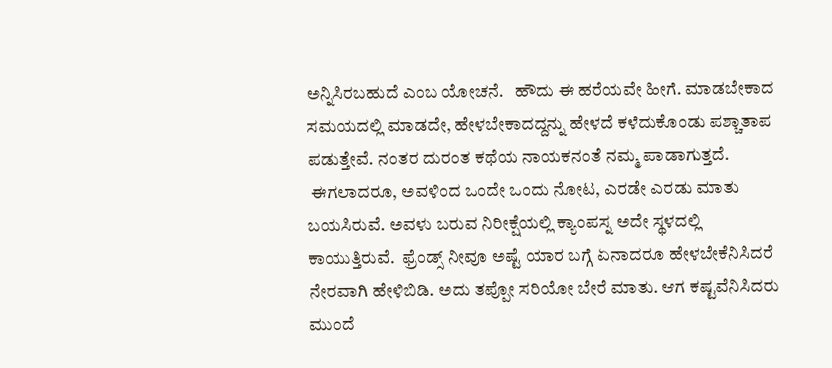ಅನ್ನಿಸಿರಬಹುದೆ ಎಂಬ ಯೋಚನೆ.   ಹೌದು ಈ ಹರೆಯವೇ ಹೀಗೆ. ಮಾಡಬೇಕಾದ ಸಮಯದಲ್ಲಿ ಮಾಡದೇ, ಹೇಳಬೇಕಾದದ್ದನ್ನು ಹೇಳದೆ ಕಳೆದುಕೊಂಡು ಪಶ್ಚಾತಾಪ ಪಡುತ್ತೇವೆ. ನಂತರ ದುರಂತ ಕಥೆಯ ನಾಯಕನಂತೆ ನಮ್ಮ ಪಾಡಾಗುತ್ತದೆ.
 ಈಗಲಾದರೂ, ಅವಳಿಂದ ಒಂದೇ ಒಂದು ನೋಟ, ಎರಡೇ ಎರಡು ಮಾತು ಬಯಸಿರುವೆ. ಅವಳು ಬರುವ ನಿರೀಕ್ಷೆಯಲ್ಲಿ ಕ್ಯಾಂಪಸ್ನ ಅದೇ ಸ್ಥಳದಲ್ಲಿ ಕಾಯುತ್ತಿರುವೆ.  ಫ್ರೆಂಡ್ಸ್ ನೀವೂ ಅಷ್ಟೆ ಯಾರ ಬಗ್ಗೆ ಏನಾದರೂ ಹೇಳಬೇಕೆನಿಸಿದರೆ ನೇರವಾಗಿ ಹೇಳಿಬಿಡಿ. ಅದು ತಪ್ಪೋ ಸರಿಯೋ ಬೇರೆ ಮಾತು. ಆಗ ಕಷ್ಟವೆನಿಸಿದರು ಮುಂದೆ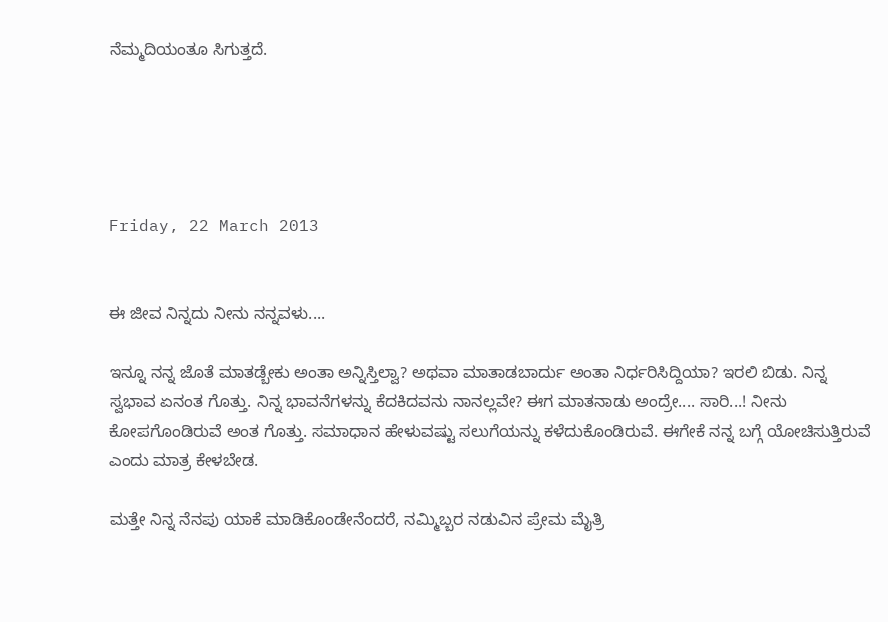ನೆಮ್ಮದಿಯಂತೂ ಸಿಗುತ್ತದೆ.





Friday, 22 March 2013


ಈ ಜೀವ ನಿನ್ನದು ನೀನು ನನ್ನವಳು....

ಇನ್ನೂ ನನ್ನ ಜೊತೆ ಮಾತಡ್ಬೇಕು ಅಂತಾ ಅನ್ನಿಸ್ತಿಲ್ವಾ? ಅಥವಾ ಮಾತಾಡಬಾರ್ದು ಅಂತಾ ನಿರ್ಧರಿಸಿದ್ದಿಯಾ? ಇರಲಿ ಬಿಡು. ನಿನ್ನ ಸ್ವಭಾವ ಏನಂತ ಗೊತ್ತು. ನಿನ್ನ ಭಾವನೆಗಳನ್ನು ಕೆದಕಿದವನು ನಾನಲ್ಲವೇ? ಈಗ ಮಾತನಾಡು ಅಂದ್ರೇ.... ಸಾರಿ...! ನೀನು ಕೋಪಗೊಂಡಿರುವೆ ಅಂತ ಗೊತ್ತು. ಸಮಾಧಾನ ಹೇಳುವಷ್ಟು ಸಲುಗೆಯನ್ನು ಕಳೆದುಕೊಂಡಿರುವೆ. ಈಗೇಕೆ ನನ್ನ ಬಗ್ಗೆ ಯೋಚಿಸುತ್ತಿರುವೆ ಎಂದು ಮಾತ್ರ ಕೇಳಬೇಡ.

ಮತ್ತೇ ನಿನ್ನ ನೆನಪು ಯಾಕೆ ಮಾಡಿಕೊಂಡೇನೆಂದರೆ, ನಮ್ಮಿಬ್ಬರ ನಡುವಿನ ಪ್ರೇಮ ಮೈತ್ರಿ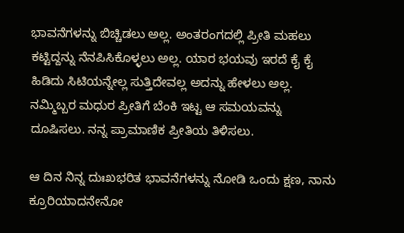ಭಾವನೆಗಳನ್ನು ಬಿಚ್ಚಿಡಲು ಅಲ್ಲ. ಅಂತರಂಗದಲ್ಲಿ ಪ್ರೀತಿ ಮಹಲು ಕಟ್ಟಿದ್ದನ್ನು ನೆನಪಿಸಿಕೊಳ್ಳಲು ಅಲ್ಲ. ಯಾರ ಭಯವು ಇರದೆ ಕೈ ಕೈ ಹಿಡಿದು ಸಿಟಿಯನ್ನೇಲ್ಲ ಸುತ್ತಿದೇವಲ್ಲ ಅದನ್ನು ಹೇಳಲು ಅಲ್ಲ. ನಮ್ಮಿಬ್ಬರ ಮಧುರ ಪ್ರೀತಿಗೆ ಬೆಂಕಿ ಇಟ್ಟ ಆ ಸಮಯವನ್ನು ದೂಷಿಸಲು. ನನ್ನ ಪ್ರಾಮಾಣಿಕ ಪ್ರೀತಿಯ ತಿಳಿಸಲು.

ಆ ದಿನ ನಿನ್ನ ದುಃಖಭರಿತ ಭಾವನೆಗಳನ್ನು ನೋಡಿ ಒಂದು ಕ್ಷಣ, ನಾನು ಕ್ರೂರಿಯಾದನೇನೋ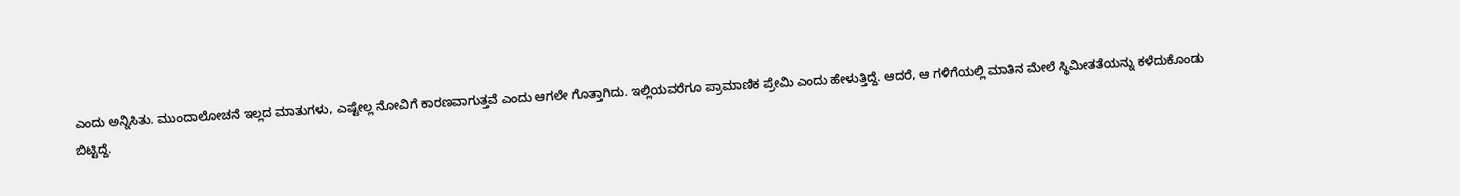ಎಂದು ಅನ್ನಿಸಿತು. ಮುಂದಾಲೋಚನೆ ಇಲ್ಲದ ಮಾತುಗಳು, ಎಷ್ಟೇಲ್ಲ ನೋವಿಗೆ ಕಾರಣವಾಗುತ್ತವೆ ಎಂದು ಆಗಲೇ ಗೊತ್ತಾಗಿದು. ಇಲ್ಲಿಯವರೆಗೂ ಪ್ರಾಮಾಣಿಕ ಪ್ರೇಮಿ ಎಂದು ಹೇಳುತ್ತಿದ್ದೆ. ಆದರೆ, ಆ ಗಳಿಗೆಯಲ್ಲಿ ಮಾತಿನ ಮೇಲೆ ಸ್ಥಿಮೀತತೆಯನ್ನು ಕಳೆದುಕೊಂಡು ಬಿಟ್ಟಿದ್ದೆ.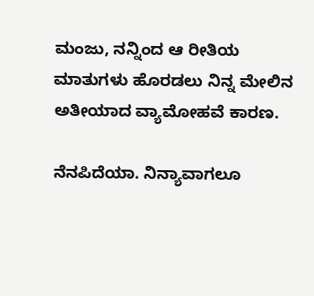ಮಂಜು, ನನ್ನಿಂದ ಆ ರೀತಿಯ ಮಾತುಗಳು ಹೊರಡಲು ನಿನ್ನ ಮೇಲಿನ ಅತೀಯಾದ ವ್ಯಾಮೋಹವೆ ಕಾರಣ.

ನೆನಪಿದೆಯಾ. ನಿನ್ಯಾವಾಗಲೂ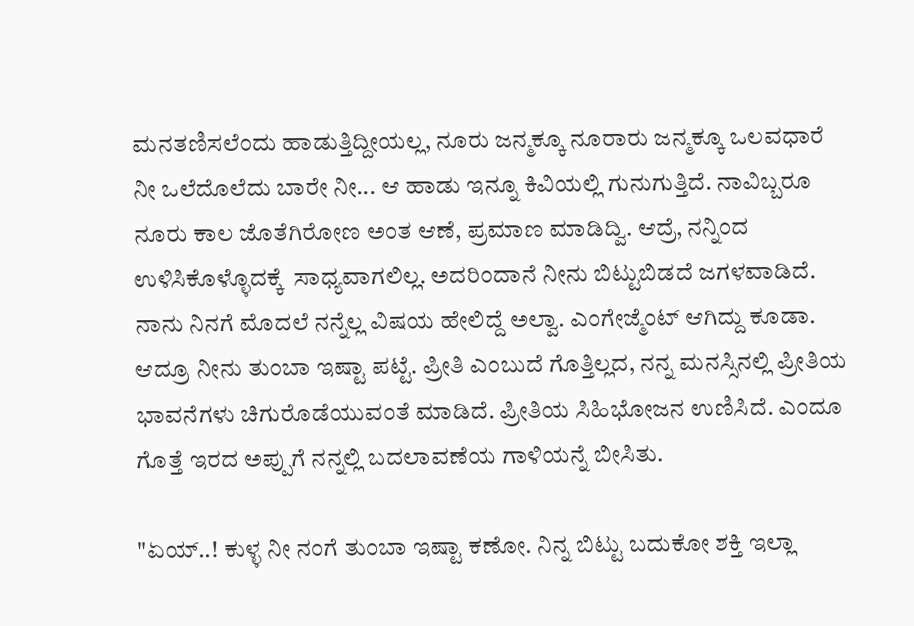ಮನತಣಿಸಲೆಂದು ಹಾಡುತ್ತಿದ್ದೀಯಲ್ಲ, ನೂರು ಜನ್ಮಕ್ಕೂ ನೂರಾರು ಜನ್ಮಕ್ಕೂ ಒಲವಧಾರೆ ನೀ ಒಲೆದೊಲೆದು ಬಾರೇ ನೀ... ಆ ಹಾಡು ಇನ್ನೂ ಕಿವಿಯಲ್ಲಿ ಗುನುಗುತ್ತಿದೆ. ನಾವಿಬ್ಬರೂ ನೂರು ಕಾಲ ಜೊತೆಗಿರೋಣ ಅಂತ ಆಣೆ, ಪ್ರಮಾಣ ಮಾಡಿದ್ವಿ. ಆದ್ರೆ, ನನ್ನಿಂದ ಉಳಿಸಿಕೊಳ್ಳೊದಕ್ಕೆ  ಸಾಧ್ಯವಾಗಲಿಲ್ಲ. ಅದರಿಂದಾನೆ ನೀನು ಬಿಟ್ಟುಬಿಡದೆ ಜಗಳವಾಡಿದೆ. ನಾನು ನಿನಗೆ ಮೊದಲೆ ನನ್ನೆಲ್ಲ ವಿಷಯ ಹೇಲಿದ್ದೆ ಅಲ್ವಾ. ಎಂಗೇಜ್ಮೆಂಟ್ ಆಗಿದ್ದು ಕೂಡಾ. ಆದ್ರೂ ನೀನು ತುಂಬಾ ಇಷ್ಟಾ ಪಟ್ಟೆ. ಪ್ರೀತಿ ಎಂಬುದೆ ಗೊತ್ತಿಲ್ಲದ, ನನ್ನ ಮನಸ್ಸಿನಲ್ಲಿ ಪ್ರೀತಿಯ ಭಾವನೆಗಳು ಚಿಗುರೊಡೆಯುವಂತೆ ಮಾಡಿದೆ. ಪ್ರೀತಿಯ ಸಿಹಿಭೋಜನ ಉಣಿಸಿದೆ. ಎಂದೂ ಗೊತ್ತೆ ಇರದ ಅಪ್ಪುಗೆ ನನ್ನಲ್ಲಿ ಬದಲಾವಣೆಯ ಗಾಳಿಯನ್ನೆ ಬೀಸಿತು.

"ಏಯ್..! ಕುಳ್ಳ ನೀ ನಂಗೆ ತುಂಬಾ ಇಷ್ಟಾ ಕಣೋ. ನಿನ್ನ ಬಿಟ್ಟು ಬದುಕೋ ಶಕ್ತಿ ಇಲ್ಲಾ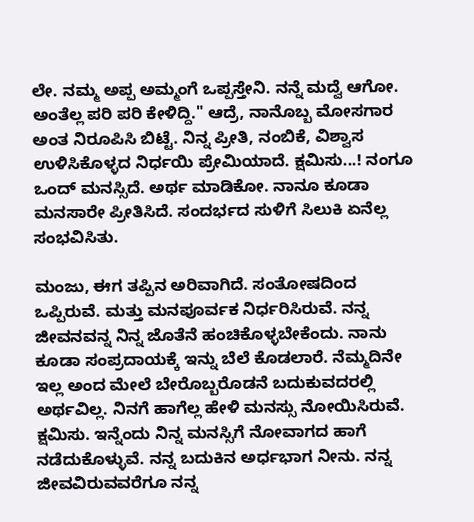ಲೇ. ನಮ್ಮ ಅಪ್ಪ ಅಮ್ಮಂಗೆ ಒಪ್ಪಸ್ತೇನಿ. ನನ್ನೆ ಮದ್ವೆ ಆಗೋ. ಅಂತೆಲ್ಲ ಪರಿ ಪರಿ ಕೇಳಿದ್ದಿ." ಆದ್ರೆ, ನಾನೊಬ್ಬ ಮೋಸಗಾರ ಅಂತ ನಿರೂಪಿಸಿ ಬಿಟ್ಟೆ. ನಿನ್ನ ಪ್ರೀತಿ, ನಂಬಿಕೆ, ವಿಶ್ವಾಸ ಉಳಿಸಿಕೊಳ್ಳದ ನಿರ್ಧಯಿ ಪ್ರೇಮಿಯಾದೆ. ಕ್ಷಮಿಸು...! ನಂಗೂ ಒಂದ್ ಮನಸ್ಸಿದೆ. ಅರ್ಥ ಮಾಡಿಕೋ. ನಾನೂ ಕೂಡಾ ಮನಸಾರೇ ಪ್ರೀತಿಸಿದೆ. ಸಂದರ್ಭದ ಸುಳಿಗೆ ಸಿಲುಕಿ ಏನೆಲ್ಲ ಸಂಭವಿಸಿತು.

ಮಂಜು, ಈಗ ತಪ್ಪಿನ ಅರಿವಾಗಿದೆ. ಸಂತೋಷದಿಂದ ಒಪ್ಪಿರುವೆ. ಮತ್ತು ಮನಪೂರ್ವಕ ನಿರ್ಧರಿಸಿರುವೆ. ನನ್ನ ಜೀವನವನ್ನ ನಿನ್ನ ಜೊತೆನೆ ಹಂಚಿಕೊಳ್ಳಬೇಕೆಂದು. ನಾನು ಕೂಡಾ ಸಂಪ್ರದಾಯಕ್ಕೆ ಇನ್ನು ಬೆಲೆ ಕೊಡಲಾರೆ. ನೆಮ್ಮದಿನೇ ಇಲ್ಲ ಅಂದ ಮೇಲೆ ಬೇರೊಬ್ಬರೊಡನೆ ಬದುಕುವದರಲ್ಲಿ ಅರ್ಥವಿಲ್ಲ. ನಿನಗೆ ಹಾಗೆಲ್ಲ ಹೇಳಿ ಮನಸ್ಸು ನೋಯಿಸಿರುವೆ. ಕ್ಷಮಿಸು. ಇನ್ನೆಂದು ನಿನ್ನ ಮನಸ್ಸಿಗೆ ನೋವಾಗದ ಹಾಗೆ ನಡೆದುಕೊಳ್ಳುವೆ. ನನ್ನ ಬದುಕಿನ ಅರ್ಧಭಾಗ ನೀನು. ನನ್ನ ಜೀವವಿರುವವರೆಗೂ ನನ್ನ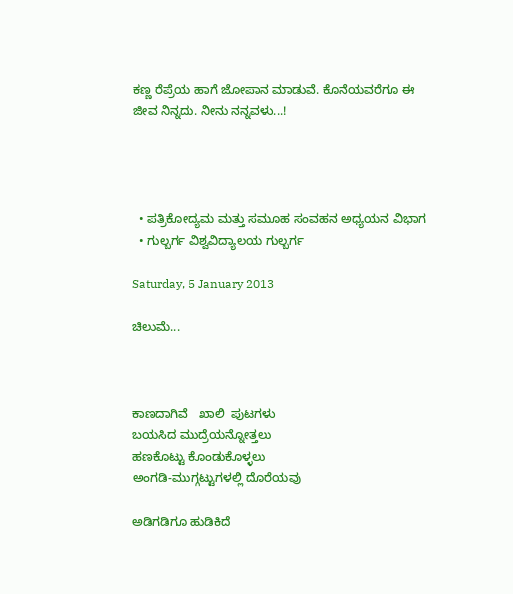ಕಣ್ಣ ರೆಪ್ರೆಯ ಹಾಗೆ ಜೋಪಾನ ಮಾಡುವೆ. ಕೊನೆಯವರೆಗೂ ಈ ಜೀವ ನಿನ್ನದು. ನೀನು ನನ್ನವಳು...!




  • ಪತ್ರಿಕೋದ್ಯಮ ಮತ್ತು ಸಮೂಹ ಸಂವಹನ ಅಧ್ಯಯನ ವಿಭಾಗ
  • ಗುಲ್ಬರ್ಗ ವಿಶ್ವವಿದ್ಯಾಲಯ ಗುಲ್ಬರ್ಗ

Saturday, 5 January 2013

ಚಿಲುಮೆ...



ಕಾಣದಾಗಿವೆ   ಖಾಲಿ  ಪುಟಗಳು
ಬಯಸಿದ ಮುದ್ರೆಯನ್ನೋತ್ತಲು
ಹಣಕೊಟ್ಟು ಕೊಂಡುಕೊಳ್ಳಲು
ಅಂಗಡಿ-ಮುಗ್ಗಟ್ಟುಗಳಲ್ಲಿ ದೊರೆಯವು

ಅಡಿಗಡಿಗೂ ಹುಡಿಕಿದೆ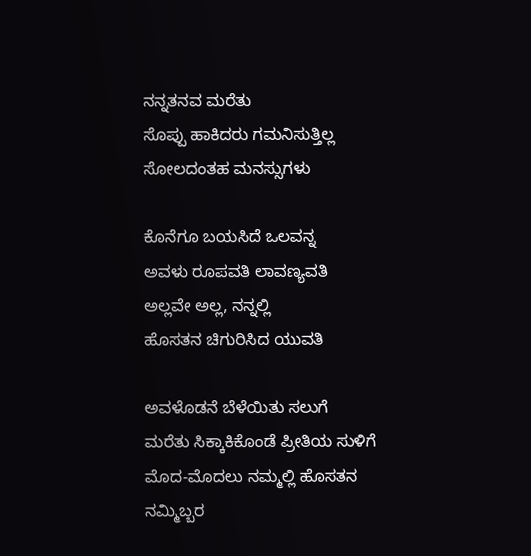ನನ್ನತನವ ಮರೆತು
ಸೊಪ್ಪು ಹಾಕಿದರು ಗಮನಿಸುತ್ತಿಲ್ಲ
ಸೋಲದಂತಹ ಮನಸ್ಸುಗಳು

ಕೊನೆಗೂ ಬಯಸಿದೆ ಒಲವನ್ನ
ಅವಳು ರೂಪವತಿ ಲಾವಣ್ಯವತಿ
ಅಲ್ಲವೇ ಅಲ್ಲ, ನನ್ನಲ್ಲಿ
ಹೊಸತನ ಚಿಗುರಿಸಿದ ಯುವತಿ

ಅವಳೊಡನೆ ಬೆಳೆಯಿತು ಸಲುಗೆ
ಮರೆತು ಸಿಕ್ಕಾಕಿಕೊಂಡೆ ಪ್ರೀತಿಯ ಸುಳಿಗೆ
ಮೊದ-ಮೊದಲು ನಮ್ಮಲ್ಲಿ ಹೊಸತನ
ನಮ್ಮಿಬ್ಬರ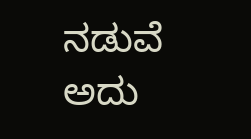ನಡುವೆ ಅದು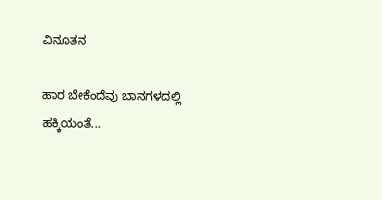ವಿನೂತನ

ಹಾರ ಬೇಕೆಂದೆವು ಬಾನಗಳದಲ್ಲಿ
ಹಕ್ಕಿಯಂತೆ...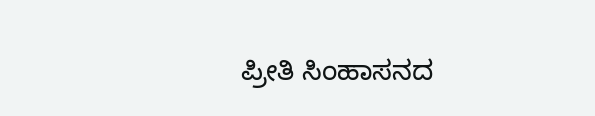ಪ್ರೀತಿ ಸಿಂಹಾಸನದ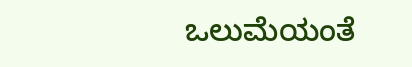ಒಲುಮೆಯಂತೆ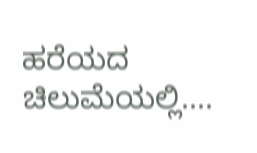ಹರೆಯದ ಚಿಲುಮೆಯಲ್ಲಿ....